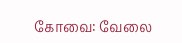கோவை: வேலை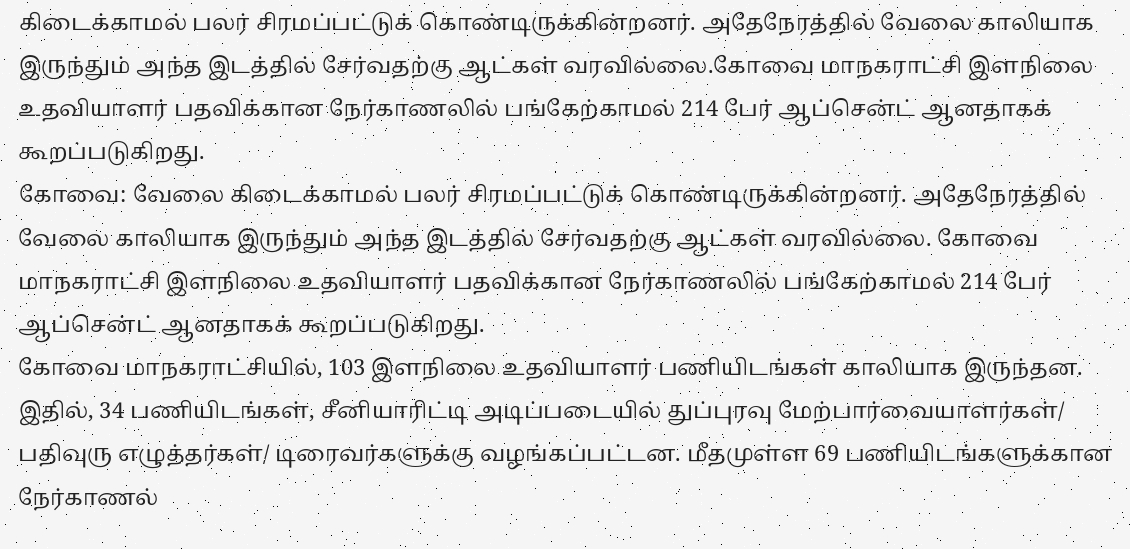கிடைக்காமல் பலர் சிரமப்பட்டுக் கொண்டிருக்கின்றனர். அதேநேரத்தில் வேலை காலியாக இருந்தும் அந்த இடத்தில் சேர்வதற்கு ஆட்கள் வரவில்லை.கோவை மாநகராட்சி இளநிலை உதவியாளர் பதவிக்கான நேர்காணலில் பங்கேற்காமல் 214 பேர் ஆப்சென்ட் ஆனதாகக் கூறப்படுகிறது.
கோவை: வேலை கிடைக்காமல் பலர் சிரமப்பட்டுக் கொண்டிருக்கின்றனர். அதேநேரத்தில் வேலை காலியாக இருந்தும் அந்த இடத்தில் சேர்வதற்கு ஆட்கள் வரவில்லை. கோவை மாநகராட்சி இளநிலை உதவியாளர் பதவிக்கான நேர்காணலில் பங்கேற்காமல் 214 பேர் ஆப்சென்ட் ஆனதாகக் கூறப்படுகிறது.
கோவை மாநகராட்சியில், 103 இளநிலை உதவியாளர் பணியிடங்கள் காலியாக இருந்தன. இதில், 34 பணியிடங்கள், சீனியாரிட்டி அடிப்படையில் துப்புரவு மேற்பார்வையாளர்கள்/ பதிவுரு எழுத்தர்கள்/ டிரைவர்களுக்கு வழங்கப்பட்டன. மீதமுள்ள 69 பணியிடங்களுக்கான நேர்காணல்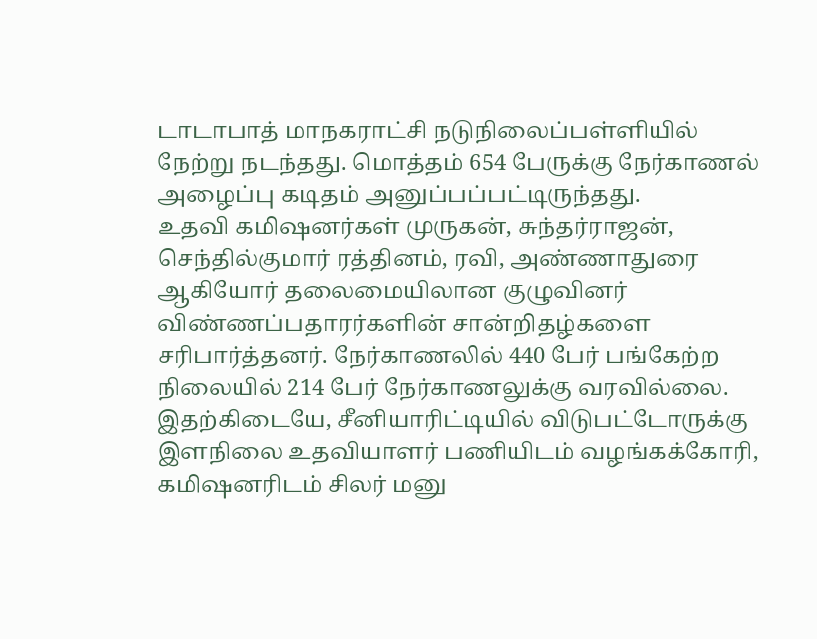டாடாபாத் மாநகராட்சி நடுநிலைப்பள்ளியில் நேற்று நடந்தது. மொத்தம் 654 பேருக்கு நேர்காணல் அழைப்பு கடிதம் அனுப்பப்பட்டிருந்தது.
உதவி கமிஷனர்கள் முருகன், சுந்தர்ராஜன், செந்தில்குமார் ரத்தினம், ரவி, அண்ணாதுரை ஆகியோர் தலைமையிலான குழுவினர் விண்ணப்பதாரர்களின் சான்றிதழ்களை சரிபார்த்தனர். நேர்காணலில் 440 பேர் பங்கேற்ற நிலையில் 214 பேர் நேர்காணலுக்கு வரவில்லை. இதற்கிடையே, சீனியாரிட்டியில் விடுபட்டோருக்கு இளநிலை உதவியாளர் பணியிடம் வழங்கக்கோரி, கமிஷனரிடம் சிலர் மனு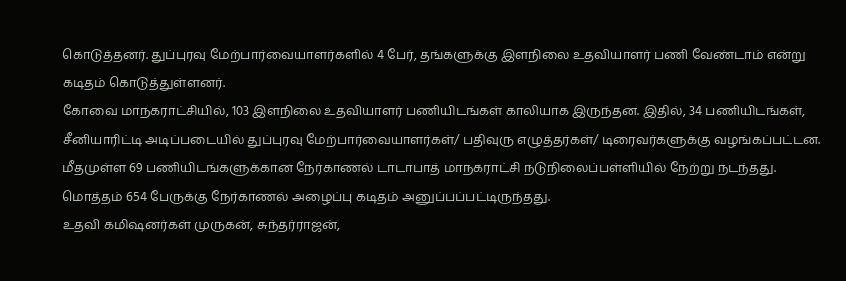கொடுத்தனர். துப்புரவு மேற்பார்வையாளர்களில் 4 பேர், தங்களுக்கு இளநிலை உதவியாளர் பணி வேண்டாம் என்று கடிதம் கொடுத்துள்ளனர்.
கோவை மாநகராட்சியில், 103 இளநிலை உதவியாளர் பணியிடங்கள் காலியாக இருந்தன. இதில், 34 பணியிடங்கள், சீனியாரிட்டி அடிப்படையில் துப்புரவு மேற்பார்வையாளர்கள்/ பதிவுரு எழுத்தர்கள்/ டிரைவர்களுக்கு வழங்கப்பட்டன. மீதமுள்ள 69 பணியிடங்களுக்கான நேர்காணல் டாடாபாத் மாநகராட்சி நடுநிலைப்பள்ளியில் நேற்று நடந்தது. மொத்தம் 654 பேருக்கு நேர்காணல் அழைப்பு கடிதம் அனுப்பப்பட்டிருந்தது.
உதவி கமிஷனர்கள் முருகன், சுந்தர்ராஜன்,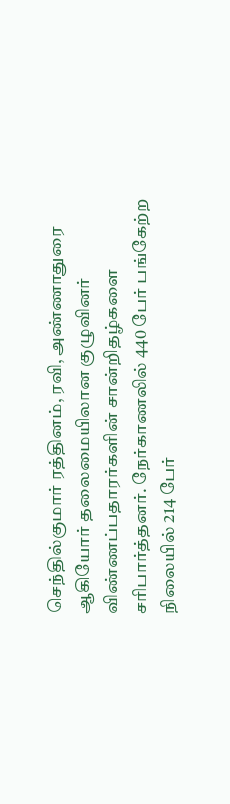செந்தில்குமார் ரத்தினம், ரவி, அண்ணாதுரை ஆகியோர் தலைமையிலான குழுவினர் விண்ணப்பதாரர்களின் சான்றிதழ்களை சரிபார்த்தனர். நேர்காணலில் 440 பேர் பங்கேற்ற நிலையில் 214 பேர்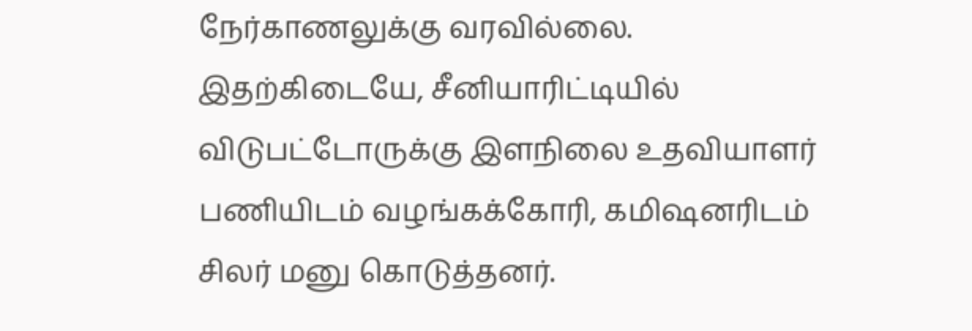நேர்காணலுக்கு வரவில்லை. இதற்கிடையே, சீனியாரிட்டியில் விடுபட்டோருக்கு இளநிலை உதவியாளர் பணியிடம் வழங்கக்கோரி, கமிஷனரிடம் சிலர் மனு கொடுத்தனர்.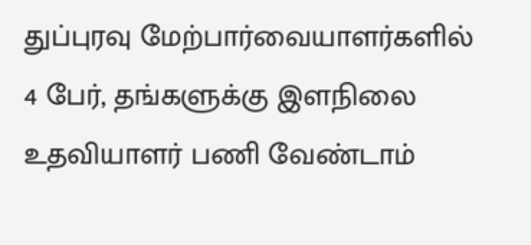துப்புரவு மேற்பார்வையாளர்களில் 4 பேர், தங்களுக்கு இளநிலை உதவியாளர் பணி வேண்டாம்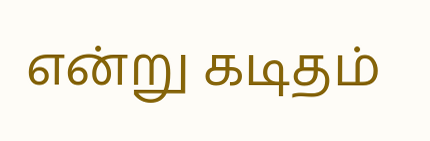என்று கடிதம்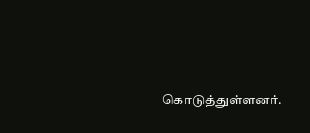கொடுத்துள்ளனர்.